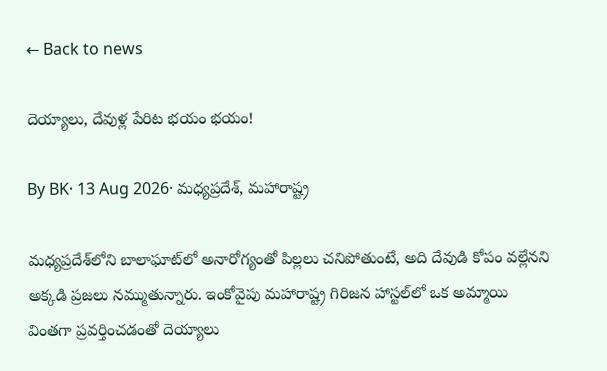← Back to news

దెయ్యాలు, దేవుళ్ల పేరిట భయం భయం!

By BK· 13 Aug 2026· మధ్యప్రదేశ్‌, మహారాష్ట్ర

మధ్యప్రదేశ్‌లోని బాలాఘాట్‌లో అనారోగ్యంతో పిల్లలు చనిపోతుంటే, అది దేవుడి కోపం వల్లేనని అక్కడి ప్రజలు నమ్ముతున్నారు. ఇంకోవైపు మహారాష్ట్ర గిరిజన హాస్టల్‌లో ఒక అమ్మాయి వింతగా ప్రవర్తించడంతో దెయ్యాలు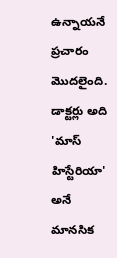ఉన్నాయనే ప్రచారం మొదలైంది. డాక్టర్లు అది 'మాస్ హిస్టేరియా' అనే మానసిక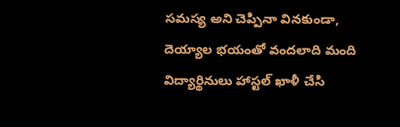సమస్య అని చెప్పినా వినకుండా, దెయ్యాల భయంతో వందలాది మంది విద్యార్థినులు హాస్టల్ ఖాళీ చేసి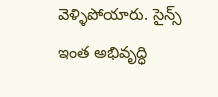వెళ్ళిపోయారు. సైన్స్ ఇంత అభివృద్ధి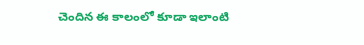చెందిన ఈ కాలంలో కూడా ఇలాంటి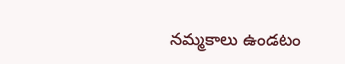నమ్మకాలు ఉండటం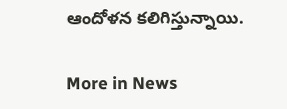ఆందోళన కలిగిస్తున్నాయి.

More in News